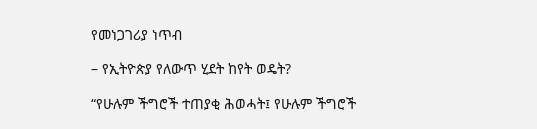የመነጋገሪያ ነጥብ

– የኢትዮጵያ የለውጥ ሂደት ከየት ወዴት?

“የሁሉም ችግሮች ተጠያቂ ሕወሓት፤ የሁሉም ችግሮች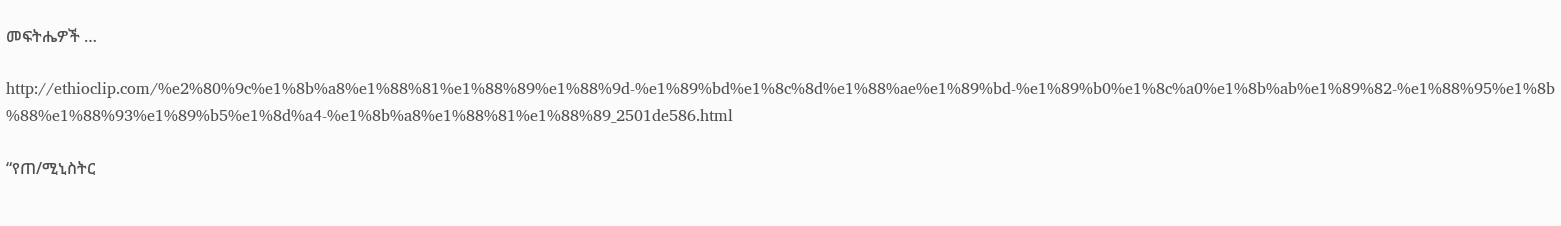መፍትሔዎች …

http://ethioclip.com/%e2%80%9c%e1%8b%a8%e1%88%81%e1%88%89%e1%88%9d-%e1%89%bd%e1%8c%8d%e1%88%ae%e1%89%bd-%e1%89%b0%e1%8c%a0%e1%8b%ab%e1%89%82-%e1%88%95%e1%8b%88%e1%88%93%e1%89%b5%e1%8d%a4-%e1%8b%a8%e1%88%81%e1%88%89_2501de586.html

“የጠ/ሚኒስትር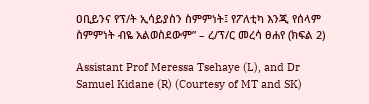ዐቢይንና የፕ/ት ኢሳይያስን ስምምነት፤ የፖለቲካ እንጂ የሰላም ስምምነት ብዬ አልወስደውም” – ረ/ፕ/ር መረሳ ፀሐየ (ክፍል 2)

Assistant Prof Meressa Tsehaye (L), and Dr Samuel Kidane (R) (Courtesy of MT and SK)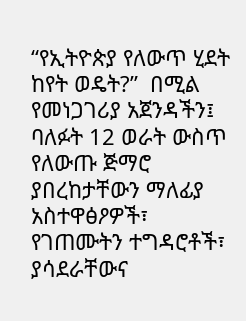“የኢትዮጵያ የለውጥ ሂደት ከየት ወዴት?”  በሚል የመነጋገሪያ አጀንዳችን፤ ባለፉት 12 ወራት ውስጥ የለውጡ ጅማሮ ያበረከታቸውን ማለፊያ አስተዋፅዖዎች፣ የገጠሙትን ተግዳሮቶች፣ ያሳደራቸውና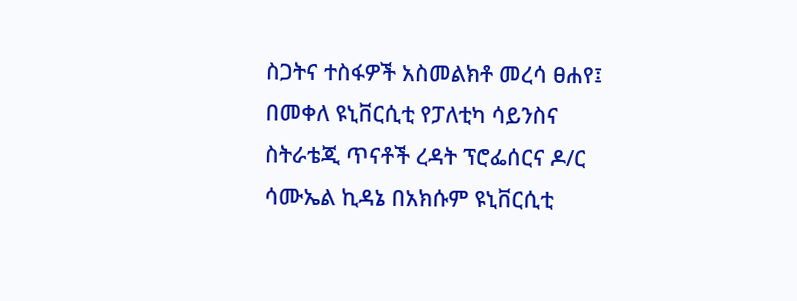ስጋትና ተስፋዎች አስመልክቶ መረሳ ፀሐየ፤ በመቀለ ዩኒቨርሲቲ የፓለቲካ ሳይንስና ስትራቴጂ ጥናቶች ረዳት ፕሮፌሰርና ዶ/ር ሳሙኤል ኪዳኔ በአክሱም ዩኒቨርሲቲ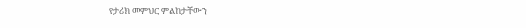የታሪክ መምህር ምልከታቸውን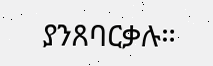ያንጸባርቃሉ።